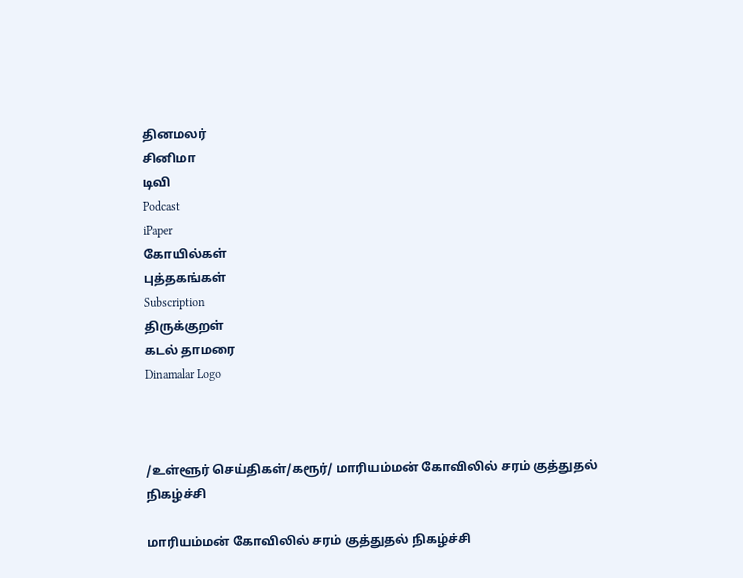தினமலர்
சினிமா
டிவி
Podcast
iPaper
கோயில்கள்
புத்தகங்கள்
Subscription
திருக்குறள்
கடல் தாமரை
Dinamalar Logo



/உள்ளூர் செய்திகள்/கரூர்/ மாரியம்மன் கோவிலில் சரம் குத்துதல் நிகழ்ச்சி

மாரியம்மன் கோவிலில் சரம் குத்துதல் நிகழ்ச்சி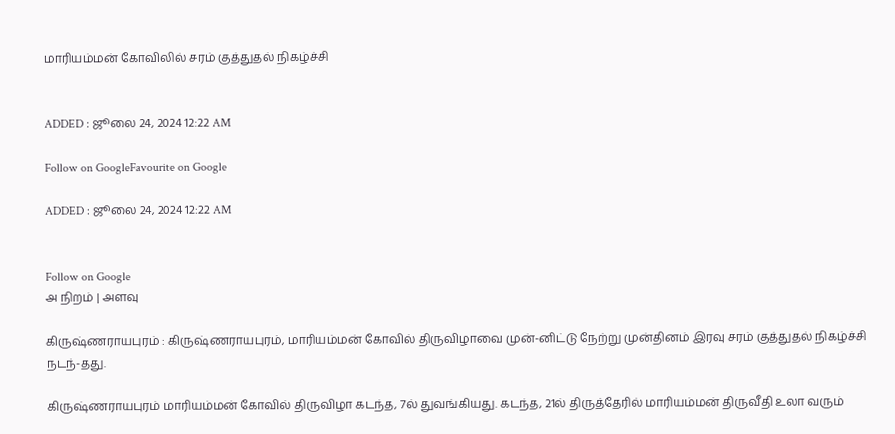மாரியம்மன் கோவிலில் சரம் குத்துதல் நிகழ்ச்சி


ADDED : ஜூலை 24, 2024 12:22 AM

Follow on GoogleFavourite on Google

ADDED : ஜூலை 24, 2024 12:22 AM


Follow on Google
அ நிறம் | அளவு

கிருஷ்ணராயபுரம் : கிருஷ்ணராயபுரம், மாரியம்மன் கோவில் திருவிழாவை முன்-னிட்டு நேற்று முன்தினம் இரவு சரம் குத்துதல் நிகழ்ச்சி நடந்-தது.

கிருஷ்ணராயபுரம் மாரியம்மன் கோவில் திருவிழா கடந்த, 7ல் துவங்கியது. கடந்த, 21ல் திருத்தேரில் மாரியம்மன் திருவீதி உலா வரும்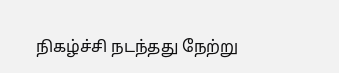நிகழ்ச்சி நடந்தது நேற்று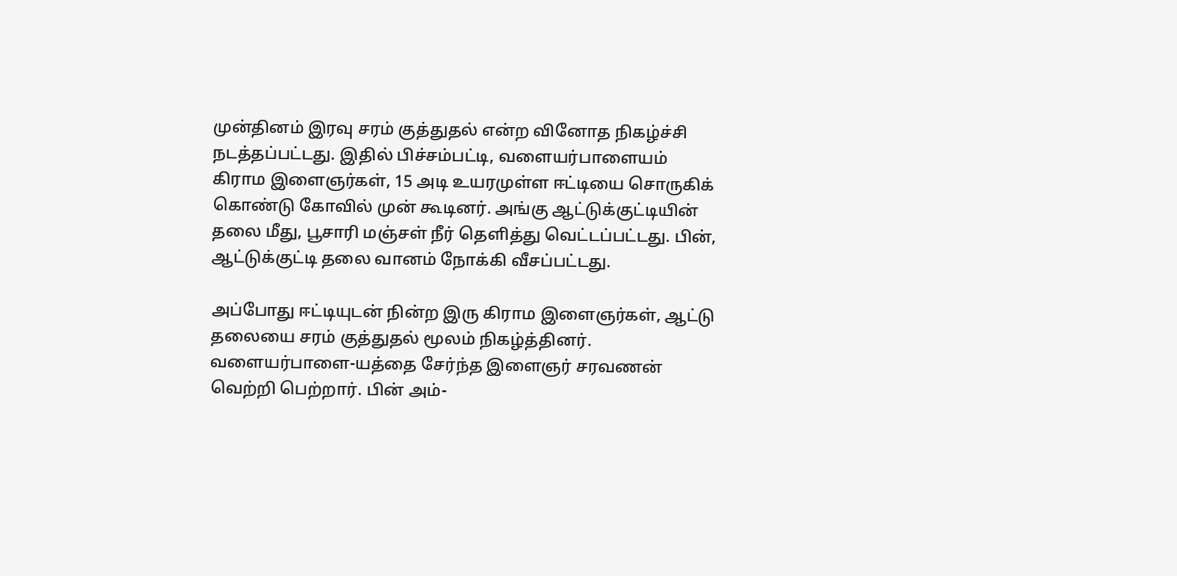முன்தினம் இரவு சரம் குத்துதல் என்ற வினோத நிகழ்ச்சி நடத்தப்பட்டது. இதில் பிச்சம்பட்டி, வளையர்பாளையம் கிராம இளைஞர்கள், 15 அடி உயரமுள்ள ஈட்டியை சொருகிக் கொண்டு கோவில் முன் கூடினர். அங்கு ஆட்டுக்குட்டியின் தலை மீது, பூசாரி மஞ்சள் நீர் தெளித்து வெட்டப்பட்டது. பின், ஆட்டுக்குட்டி தலை வானம் நோக்கி வீசப்பட்டது.

அப்போது ஈட்டியுடன் நின்ற இரு கிராம இளைஞர்கள், ஆட்டு தலையை சரம் குத்துதல் மூலம் நிகழ்த்தினர். வளையர்பாளை-யத்தை சேர்ந்த இளைஞர் சரவணன் வெற்றி பெற்றார். பின் அம்-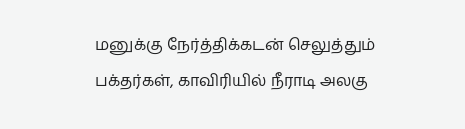மனுக்கு நேர்த்திக்கடன் செலுத்தும் பக்தர்கள், காவிரியில் நீராடி அலகு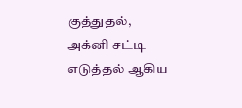குத்துதல், அக்னி சட்டி எடுத்தல் ஆகிய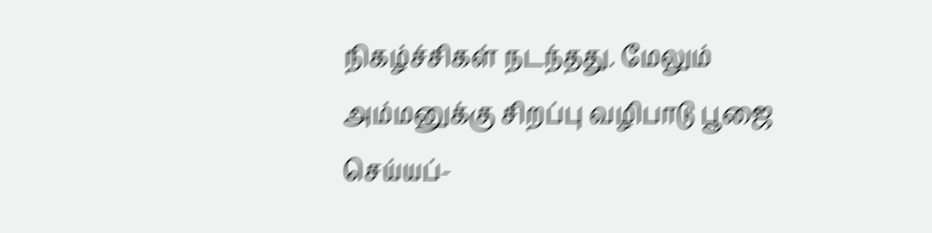நிகழ்ச்சிகள் நடந்தது. மேலும் அம்மனுக்கு சிறப்பு வழிபாடு பூஜை செய்யப்-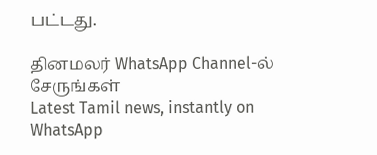பட்டது.

தினமலர் WhatsApp Channel-ல் சேருங்கள்
Latest Tamil news, instantly on WhatsApp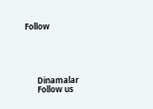Follow





      Dinamalar
      Follow us